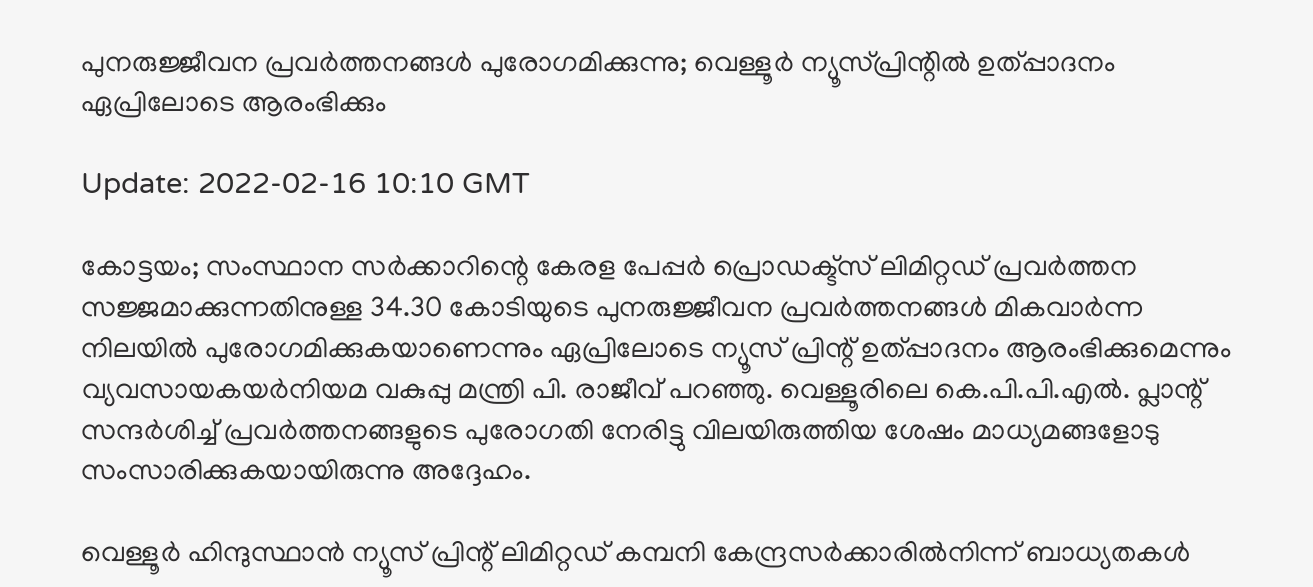പുനരുജ്ജീവന പ്രവര്‍ത്തനങ്ങള്‍ പുരോഗമിക്കുന്നു; വെള്ളൂര്‍ ന്യൂസ്പ്രിന്റില്‍ ഉത്പ്പാദനം ഏപ്രിലോടെ ആരംഭിക്കും

Update: 2022-02-16 10:10 GMT

കോട്ടയം; സംസ്ഥാന സര്‍ക്കാറിന്റെ കേരള പേപ്പര്‍ പ്രൊഡക്ട്‌സ് ലിമിറ്റഡ് പ്രവര്‍ത്തന സജ്ജമാക്കുന്നതിനുള്ള 34.30 കോടിയുടെ പുനരുജ്ജീവന പ്രവര്‍ത്തനങ്ങള്‍ മികവാര്‍ന്ന നിലയില്‍ പുരോഗമിക്കുകയാണെന്നും ഏപ്രിലോടെ ന്യൂസ് പ്രിന്റ് ഉത്പ്പാദനം ആരംഭിക്കുമെന്നും വ്യവസായകയര്‍നിയമ വകുപ്പു മന്ത്രി പി. രാജീവ് പറഞ്ഞു. വെള്ളൂരിലെ കെ.പി.പി.എല്‍. പ്ലാന്റ് സന്ദര്‍ശിച്ച് പ്രവര്‍ത്തനങ്ങളുടെ പുരോഗതി നേരിട്ടു വിലയിരുത്തിയ ശേഷം മാധ്യമങ്ങളോടു സംസാരിക്കുകയായിരുന്നു അദ്ദേഹം.

വെള്ളൂര്‍ ഹിന്ദുസ്ഥാന്‍ ന്യൂസ് പ്രിന്റ് ലിമിറ്റഡ് കമ്പനി കേന്ദ്രസര്‍ക്കാരില്‍നിന്ന് ബാധ്യതകള്‍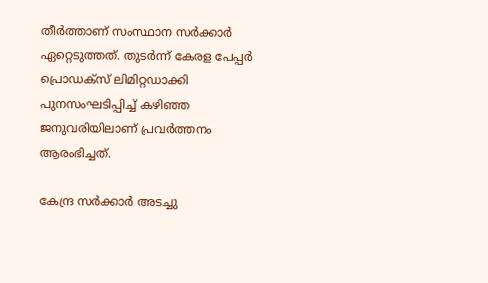തീര്‍ത്താണ് സംസ്ഥാന സര്‍ക്കാര്‍ ഏറ്റെടുത്തത്. തുടര്‍ന്ന് കേരള പേപ്പര്‍ പ്രൊഡക്‌സ് ലിമിറ്റഡാക്കി പുനസംഘടിപ്പിച്ച് കഴിഞ്ഞ ജനുവരിയിലാണ് പ്രവര്‍ത്തനം ആരംഭിച്ചത്.

കേന്ദ്ര സര്‍ക്കാര്‍ അടച്ചു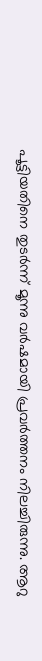പൂട്ടിയതിനെ തുടര്‍ന്ന് മൂന്നു വര്‍ഷമായി പ്രവര്‍ത്തനം നിലച്ചിരുന്നു. ആറു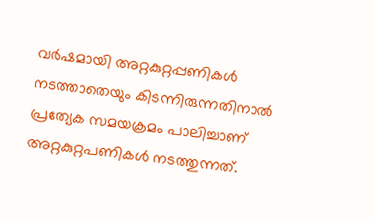വര്‍ഷമായി അറ്റകുറ്റപ്പണികള്‍ നടത്താതെയും കിടന്നിരുന്നതിനാല്‍ പ്രത്യേക സമയക്രമം പാലിച്ചാണ് അറ്റകുറ്റപണികള്‍ നടത്തുന്നത്.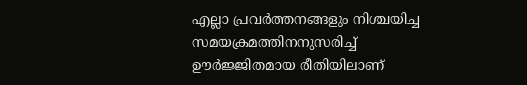എല്ലാ പ്രവര്‍ത്തനങ്ങളും നിശ്ചയിച്ച സമയക്രമത്തിനനുസരിച്ച് ഊര്‍ജ്ജിതമായ രീതിയിലാണ്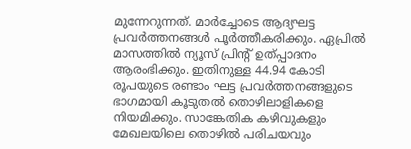മുന്നേറുന്നത്. മാര്‍ച്ചോടെ ആദ്യഘട്ട പ്രവര്‍ത്തനങ്ങള്‍ പൂര്‍ത്തീകരിക്കും. ഏപ്രില്‍ മാസത്തില്‍ ന്യൂസ് പ്രിന്റ് ഉത്പ്പാദനം ആരംഭിക്കും. ഇതിനുള്ള 44.94 കോടി രൂപയുടെ രണ്ടാം ഘട്ട പ്രവര്‍ത്തനങ്ങളുടെ ഭാഗമായി കൂടുതല്‍ തൊഴിലാളികളെ നിയമിക്കും. സാങ്കേതിക കഴിവുകളും മേഖലയിലെ തൊഴില്‍ പരിചയവും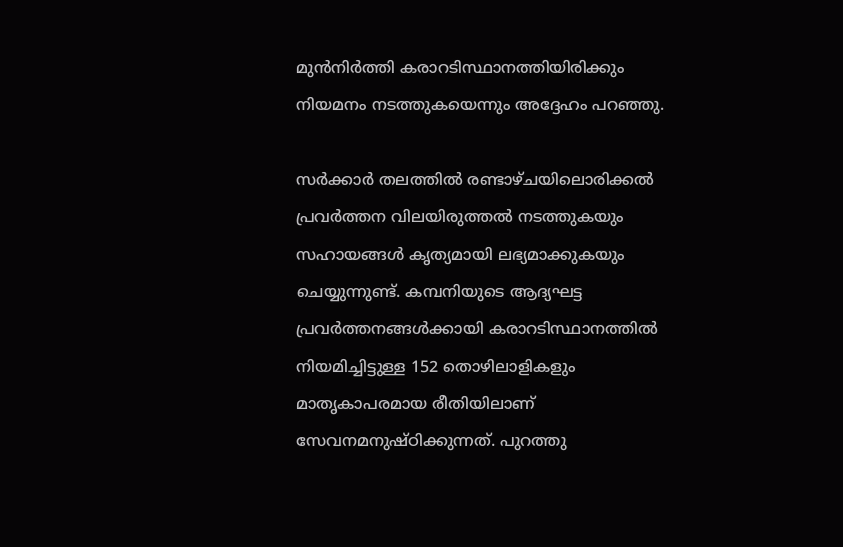മുന്‍നിര്‍ത്തി കരാറടിസ്ഥാനത്തിയിരിക്കും നിയമനം നടത്തുകയെന്നും അദ്ദേഹം പറഞ്ഞു.

സര്‍ക്കാര്‍ തലത്തില്‍ രണ്ടാഴ്ചയിലൊരിക്കല്‍ പ്രവര്‍ത്തന വിലയിരുത്തല്‍ നടത്തുകയും സഹായങ്ങള്‍ കൃത്യമായി ലഭ്യമാക്കുകയും ചെയ്യുന്നുണ്ട്. കമ്പനിയുടെ ആദ്യഘട്ട പ്രവര്‍ത്തനങ്ങള്‍ക്കായി കരാറടിസ്ഥാനത്തില്‍ നിയമിച്ചിട്ടുള്ള 152 തൊഴിലാളികളും മാതൃകാപരമായ രീതിയിലാണ് സേവനമനുഷ്ഠിക്കുന്നത്. പുറത്തു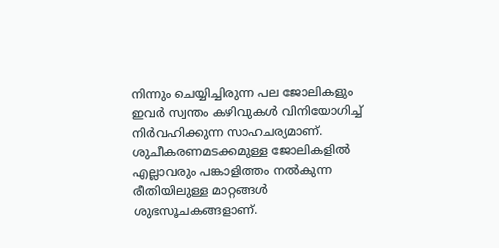നിന്നും ചെയ്യിച്ചിരുന്ന പല ജോലികളും ഇവര്‍ സ്വന്തം കഴിവുകള്‍ വിനിയോഗിച്ച് നിര്‍വഹിക്കുന്ന സാഹചര്യമാണ്. ശുചീകരണമടക്കമുള്ള ജോലികളില്‍ എല്ലാവരും പങ്കാളിത്തം നല്‍കുന്ന രീതിയിലുള്ള മാറ്റങ്ങള്‍ ശുഭസൂചകങ്ങളാണ്.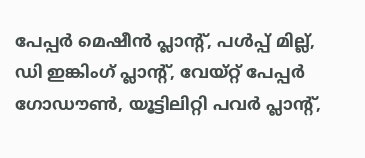പേപ്പര്‍ മെഷീന്‍ പ്ലാന്റ്, പള്‍പ്പ് മില്ല്, ഡി ഇങ്കിംഗ് പ്ലാന്റ്, വേയ്റ്റ് പേപ്പര്‍ ഗോഡൗണ്‍, യൂട്ടിലിറ്റി പവര്‍ പ്ലാന്റ്,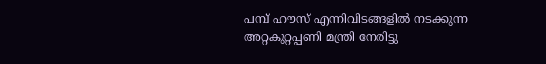പമ്പ് ഹൗസ് എന്നിവിടങ്ങളില്‍ നടക്കുന്ന അറ്റകുറ്റപ്പണി മന്ത്രി നേരിട്ടു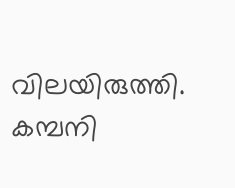വിലയിരുത്തി. കമ്പനി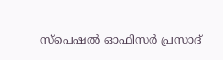സ്‌പെഷല്‍ ഓഫിസര്‍ പ്രസാദ്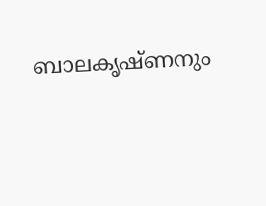ബാലകൃഷ്ണനും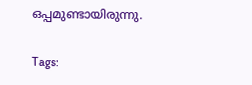ഒപ്പമുണ്ടായിരുന്നു.

Tags: